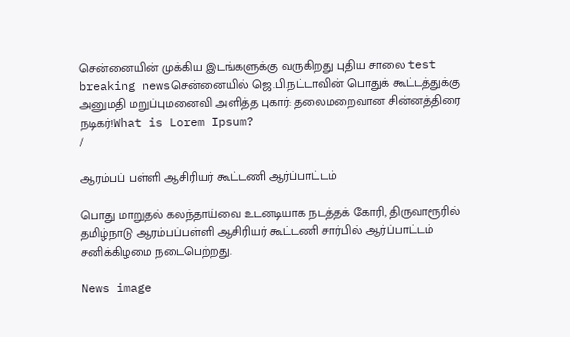சென்னையின் முக்கிய இடங்களுக்கு வருகிறது புதிய சாலை test breaking newsசென்னையில் ஜெ.பி.நட்டாவின் பொதுக் கூட்டத்துக்கு அனுமதி மறுப்புமனைவி அளித்த புகார்: தலைமறைவான சின்னத்திரை நடிகர்!What is Lorem Ipsum?
/

ஆரம்பப் பள்ளி ஆசிரியர் கூட்டணி ஆர்ப்பாட்டம்

பொது மாறுதல் கலந்தாய்வை உடனடியாக நடத்தக் கோரி, திருவாரூரில் தமிழ்நாடு ஆரம்பப்பள்ளி ஆசிரியர் கூட்டணி சார்பில் ஆர்ப்பாட்டம் சனிக்கிழமை நடைபெற்றது.

News image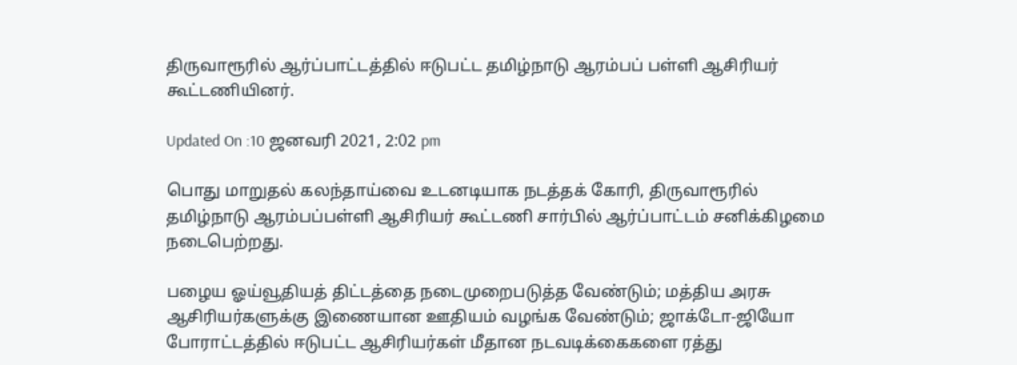திருவாரூரில் ஆர்ப்பாட்டத்தில் ஈடுபட்ட தமிழ்நாடு ஆரம்பப் பள்ளி ஆசிரியர் கூட்டணியினர்.

Updated On :10 ஜனவரி 2021, 2:02 pm

பொது மாறுதல் கலந்தாய்வை உடனடியாக நடத்தக் கோரி, திருவாரூரில் தமிழ்நாடு ஆரம்பப்பள்ளி ஆசிரியர் கூட்டணி சார்பில் ஆர்ப்பாட்டம் சனிக்கிழமை நடைபெற்றது.

பழைய ஓய்வூதியத் திட்டத்தை நடைமுறைபடுத்த வேண்டும்; மத்திய அரசு ஆசிரியர்களுக்கு இணையான ஊதியம் வழங்க வேண்டும்; ஜாக்டோ-ஜியோ போராட்டத்தில் ஈடுபட்ட ஆசிரியர்கள் மீதான நடவடிக்கைகளை ரத்து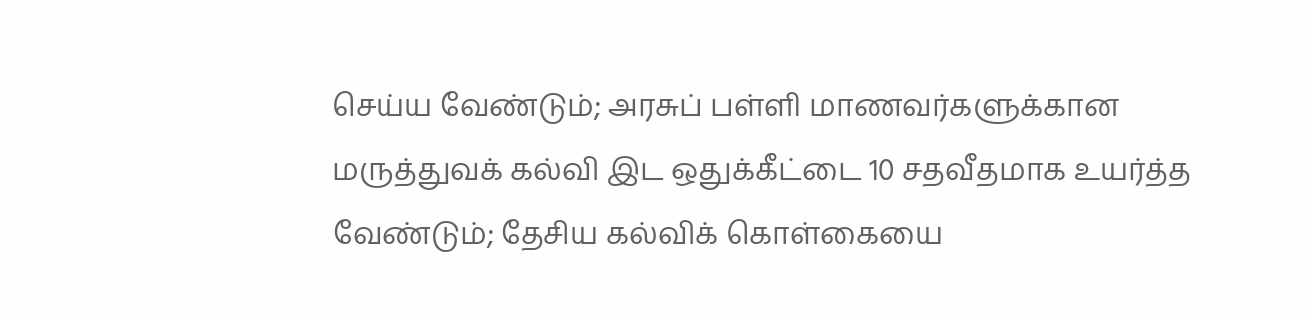செய்ய வேண்டும்; அரசுப் பள்ளி மாணவர்களுக்கான மருத்துவக் கல்வி இட ஒதுக்கீட்டை 10 சதவீதமாக உயர்த்த வேண்டும்; தேசிய கல்விக் கொள்கையை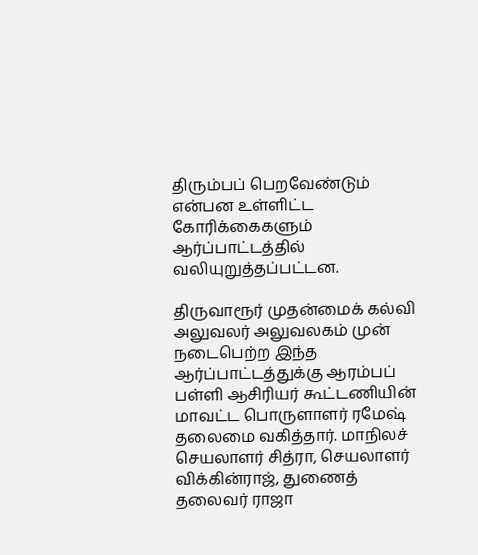திரும்பப் பெறவேண்டும் என்பன உள்ளிட்ட கோரிக்கைகளும் ஆர்ப்பாட்டத்தில் வலியுறுத்தப்பட்டன.

திருவாரூர் முதன்மைக் கல்வி அலுவலர் அலுவலகம் முன் நடைபெற்ற இந்த ஆர்ப்பாட்டத்துக்கு ஆரம்பப் பள்ளி ஆசிரியர் கூட்டணியின் மாவட்ட பொருளாளர் ரமேஷ் தலைமை வகித்தார். மாநிலச் செயலாளர் சித்ரா, செயலாளர் விக்கின்ராஜ், துணைத் தலைவர் ராஜா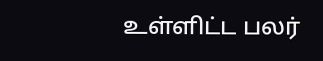உள்ளிட்ட பலர்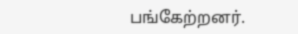பங்கேற்றனர்.